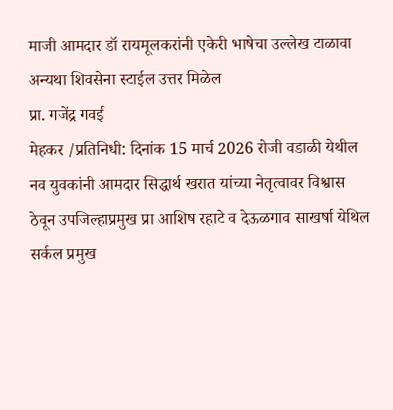माजी आमदार डॉ रायमूलकरांनी एकेरी भाषेचा उल्लेख टाळावा अन्यथा शिवसेना स्टाईल उत्तर मिळेल
प्रा. गजेंद्र गवई
मेहकर /प्रतिनिधी: दिनांक 15 मार्च 2026 रोजी वडाळी येथील नव युवकांनी आमदार सिद्धार्थ खरात यांच्या नेतृत्वावर विश्वास ठेवून उपजिल्हाप्रमुख प्रा आशिष रहाटे व देऊळगाव साखर्षा येथिल सर्कल प्रमुख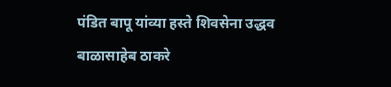पंडित बापू यांव्या हस्ते शिवसेना उद्धव बाळासाहेब ठाकरे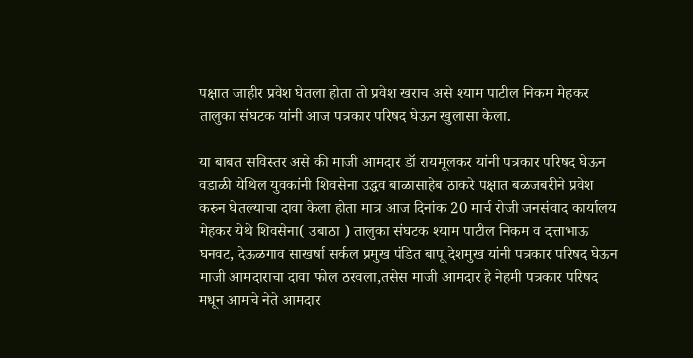पक्षात जाहीर प्रवेश घेतला होता तो प्रवेश खराच असे श्याम पाटील निकम मेहकर तालुका संघटक यांनी आज पत्रकार परिषद घेऊन खुलासा केला.

या बाबत सविस्तर असे की माजी आमदार डॉ रायमूलकर यांनी पत्रकार परिषद घेऊन वडाळी येथिल युवकांनी शिवसेना उद्धव बाळासाहेब ठाकरे पक्षात बळजबरीने प्रवेश करुन घेतल्याचा दावा केला होता मात्र आज दिनांक 20 मार्च रोजी जनसंवाद कार्यालय मेहकर येथे शिवसेना( उबाठा ) तालुका संघटक श्याम पाटील निकम व दत्ताभाऊ घनवट, देऊळगाव साखर्षा सर्कल प्रमुख पंडित बापू देशमुख यांनी पत्रकार परिषद घेऊन माजी आमदाराचा दावा फोल ठरवला,तसेस माजी आमदार हे नेहमी पत्रकार परिषद मधून आमचे नेते आमदार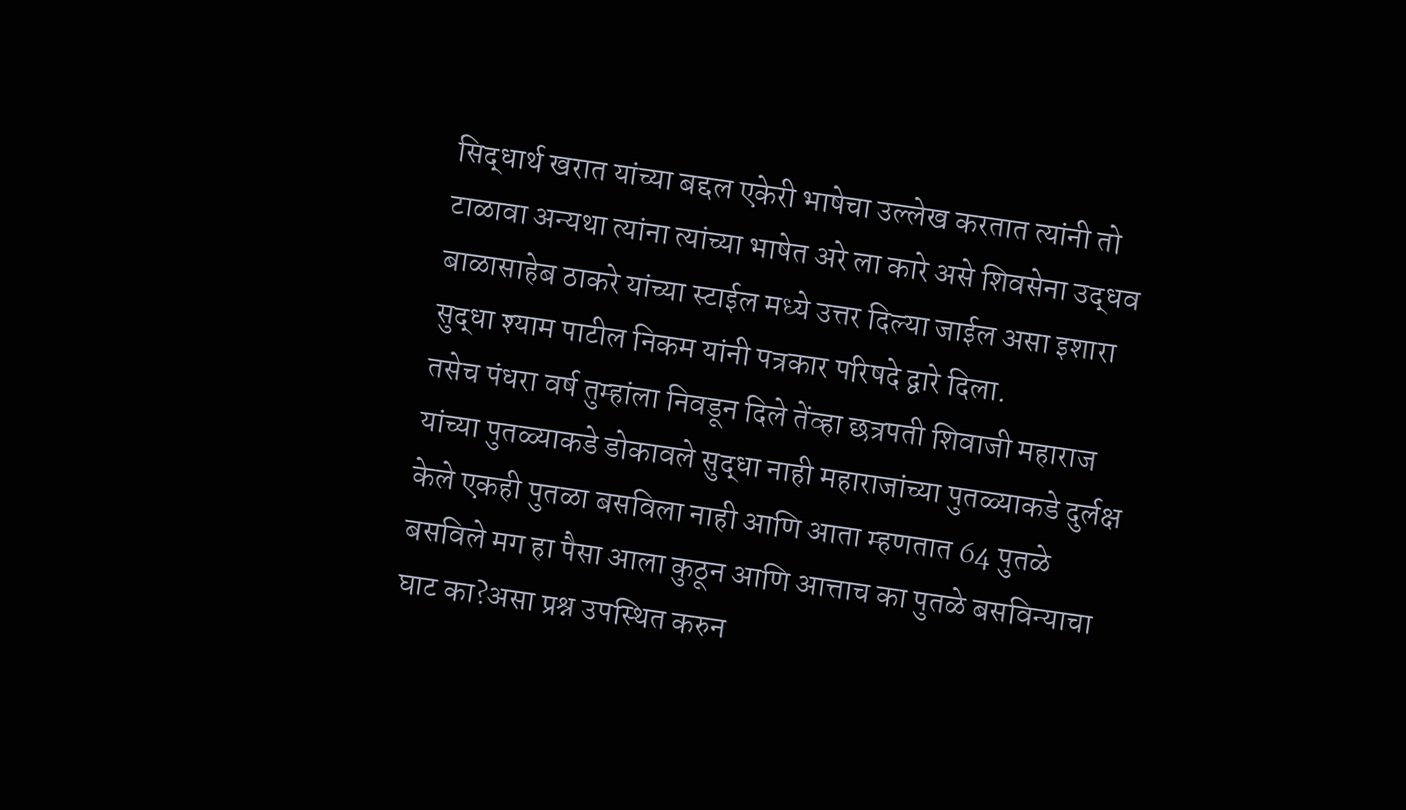सिद्धार्थ खरात यांच्या बद्दल एकेरी भाषेचा उल्लेख करतात त्यांनी तो टाळावा अन्यथा त्यांना त्यांच्या भाषेत अरे ला कारे असे शिवसेना उद्धव बाळासाहेब ठाकरे यांच्या स्टाईल मध्ये उत्तर दिल्या जाईल असा इशारा सुद्धा श्याम पाटील निकम यांनी पत्रकार परिषदे द्वारे दिला.
तसेच पंधरा वर्ष तुम्हांला निवडून दिले तेंव्हा छत्रपती शिवाजी महाराज यांच्या पुतळ्याकडे डोकावले सुद्धा नाही महाराजांच्या पुतळ्याकडे दुर्लक्ष केले एकही पुतळा बसविला नाही आणि आता म्हणतात 64 पुतळे बसविले मग हा पैसा आला कुठून आणि आत्ताच का पुतळे बसविन्याचा घाट का?असा प्रश्न उपस्थित करुन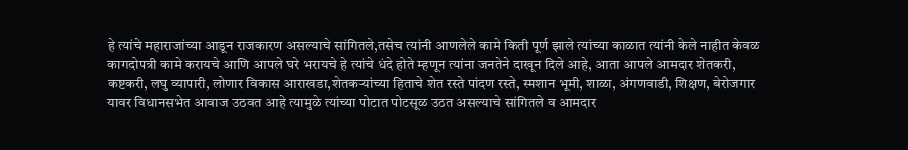हे त्यांचे महाराजांच्या आडून राजकारण असल्याचे सांगितले,तसेच त्यांनी आणलेले कामे किती पूर्ण झाले त्यांच्या काळात त्यांनी केले नाहीत केवळ कागदोपत्री कामे करायचे आणि आपले घरे भरायचे हे त्यांचे धंदे होते म्हणून त्यांना जनतेने दाखून दिले आहे, आता आपले आमदार शेतकरी, कष्टकरी, लघु व्यापारी, लोणार विकास आराखडा,शेतकऱ्यांच्या हिताचे शेत रस्ते पांदण रस्ते, स्मशान भूमी, शाळा, अंगणवाडी, शिक्षण, बेरोजगार यावर विधानसभेत आवाज उठवत आहे त्यामुळे त्यांच्या पोटात पोटसूळ उठत असल्याचे सांगितले व आमदार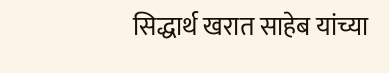सिद्धार्थ खरात साहेब यांच्या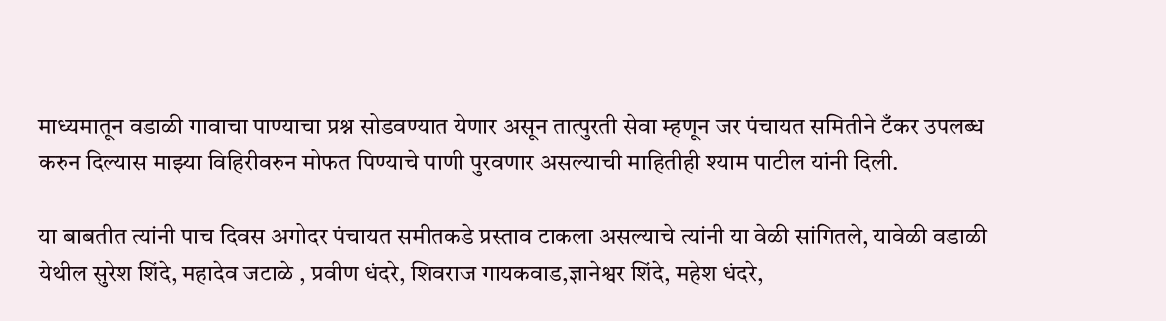माध्यमातून वडाळी गावाचा पाण्याचा प्रश्न सोडवण्यात येणार असून तात्पुरती सेवा म्हणून जर पंचायत समितीने टँकर उपलब्ध करुन दिल्यास माझ्या विहिरीवरुन मोफत पिण्याचे पाणी पुरवणार असल्याची माहितीही श्याम पाटील यांनी दिली.

या बाबतीत त्यांनी पाच दिवस अगोदर पंचायत समीतकडे प्रस्ताव टाकला असल्याचे त्यांनी या वेळी सांगितले, यावेळी वडाळी येथील सुरेश शिंदे, महादेव जटाळे , प्रवीण धंदरे, शिवराज गायकवाड,ज्ञानेश्वर शिंदे, महेश धंदरे,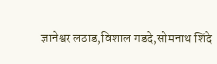ज्ञानेश्वर लठाड,विशाल गडदे,सोमनाथ शिंदे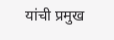यांची प्रमुख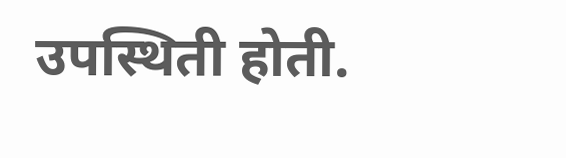उपस्थिती होती.